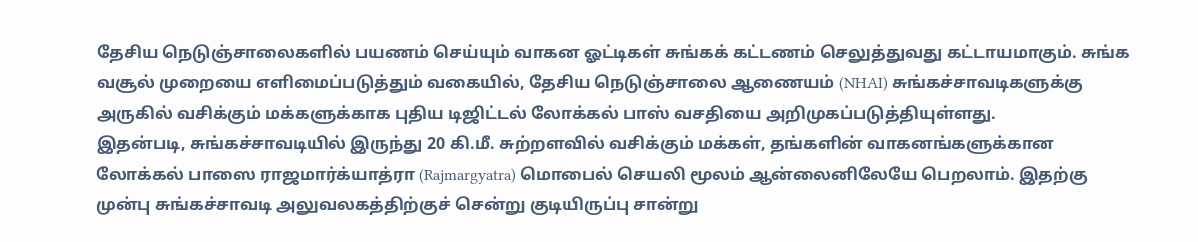தேசிய நெடுஞ்சாலைகளில் பயணம் செய்யும் வாகன ஓட்டிகள் சுங்கக் கட்டணம் செலுத்துவது கட்டாயமாகும். சுங்க வசூல் முறையை எளிமைப்படுத்தும் வகையில், தேசிய நெடுஞ்சாலை ஆணையம் (NHAI) சுங்கச்சாவடிகளுக்கு அருகில் வசிக்கும் மக்களுக்காக புதிய டிஜிட்டல் லோக்கல் பாஸ் வசதியை அறிமுகப்படுத்தியுள்ளது.
இதன்படி, சுங்கச்சாவடியில் இருந்து 20 கி.மீ. சுற்றளவில் வசிக்கும் மக்கள், தங்களின் வாகனங்களுக்கான லோக்கல் பாஸை ராஜமார்க்யாத்ரா (Rajmargyatra) மொபைல் செயலி மூலம் ஆன்லைனிலேயே பெறலாம். இதற்கு முன்பு சுங்கச்சாவடி அலுவலகத்திற்குச் சென்று குடியிருப்பு சான்று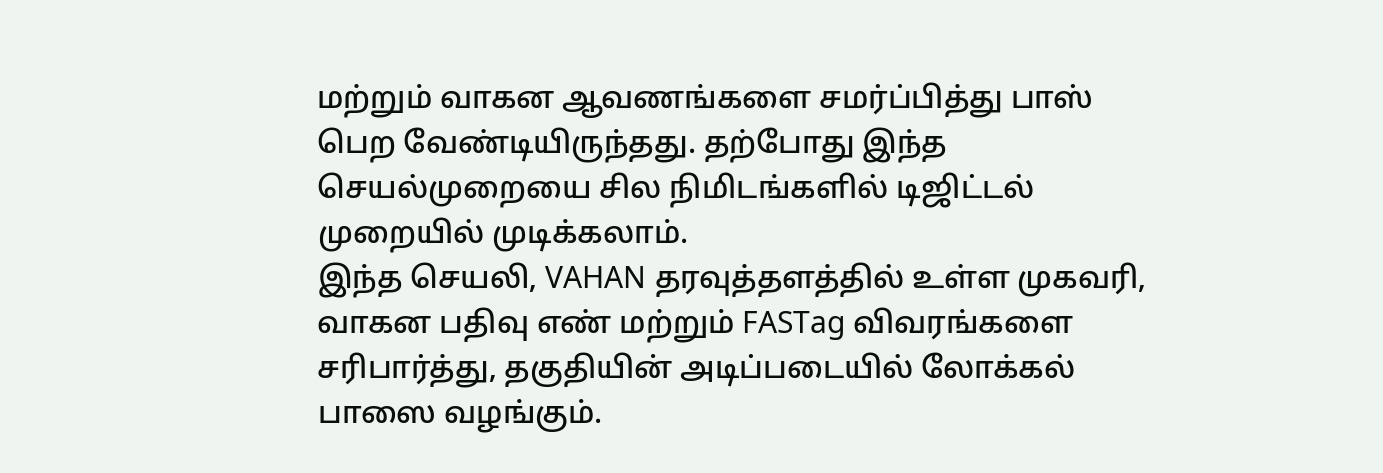மற்றும் வாகன ஆவணங்களை சமர்ப்பித்து பாஸ் பெற வேண்டியிருந்தது. தற்போது இந்த செயல்முறையை சில நிமிடங்களில் டிஜிட்டல் முறையில் முடிக்கலாம்.
இந்த செயலி, VAHAN தரவுத்தளத்தில் உள்ள முகவரி, வாகன பதிவு எண் மற்றும் FASTag விவரங்களை சரிபார்த்து, தகுதியின் அடிப்படையில் லோக்கல் பாஸை வழங்கும்.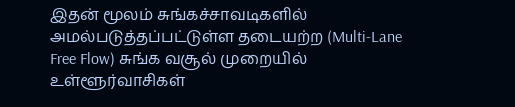இதன் மூலம் சுங்கச்சாவடிகளில் அமல்படுத்தப்பட்டுள்ள தடையற்ற (Multi-Lane Free Flow) சுங்க வசூல் முறையில் உள்ளூர்வாசிகள்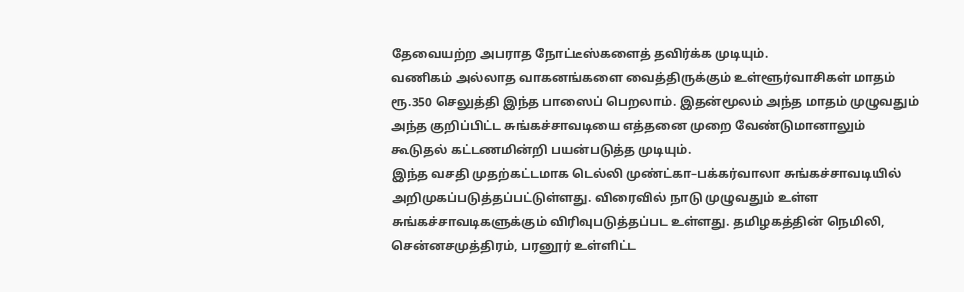தேவையற்ற அபராத நோட்டீஸ்களைத் தவிர்க்க முடியும்.
வணிகம் அல்லாத வாகனங்களை வைத்திருக்கும் உள்ளூர்வாசிகள் மாதம் ரூ.350 செலுத்தி இந்த பாஸைப் பெறலாம். இதன்மூலம் அந்த மாதம் முழுவதும் அந்த குறிப்பிட்ட சுங்கச்சாவடியை எத்தனை முறை வேண்டுமானாலும் கூடுதல் கட்டணமின்றி பயன்படுத்த முடியும்.
இந்த வசதி முதற்கட்டமாக டெல்லி முண்ட்கா–பக்கர்வாலா சுங்கச்சாவடியில் அறிமுகப்படுத்தப்பட்டுள்ளது. விரைவில் நாடு முழுவதும் உள்ள சுங்கச்சாவடிகளுக்கும் விரிவுபடுத்தப்பட உள்ளது. தமிழகத்தின் நெமிலி, சென்னசமுத்திரம், பரனூர் உள்ளிட்ட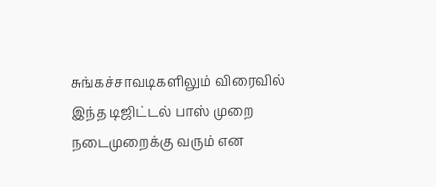சுங்கச்சாவடிகளிலும் விரைவில் இந்த டிஜிட்டல் பாஸ் முறை நடைமுறைக்கு வரும் என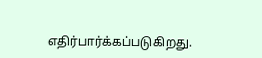எதிர்பார்க்கப்படுகிறது.